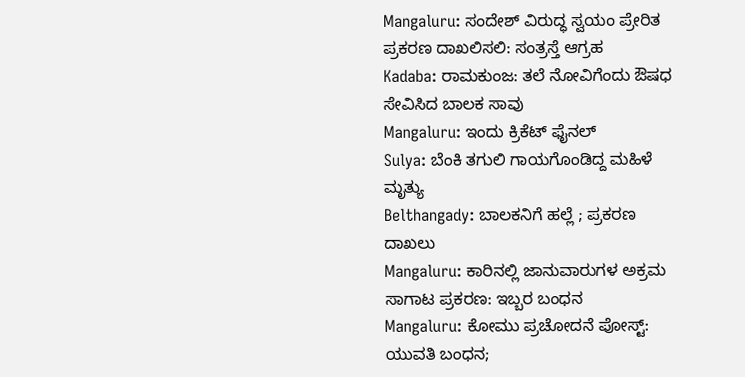Mangaluru: ಸಂದೇಶ್ ವಿರುದ್ಧ ಸ್ವಯಂ ಪ್ರೇರಿತ ಪ್ರಕರಣ ದಾಖಲಿಸಲಿ: ಸಂತ್ರಸ್ತೆ ಆಗ್ರಹ
Kadaba: ರಾಮಕುಂಜ: ತಲೆ ನೋವಿಗೆಂದು ಔಷಧ ಸೇವಿಸಿದ ಬಾಲಕ ಸಾವು
Mangaluru: ಇಂದು ಕ್ರಿಕೆಟ್ ಫೈನಲ್
Sulya: ಬೆಂಕಿ ತಗುಲಿ ಗಾಯಗೊಂಡಿದ್ದ ಮಹಿಳೆ ಮೃತ್ಯು
Belthangady: ಬಾಲಕನಿಗೆ ಹಲ್ಲೆ ; ಪ್ರಕರಣ ದಾಖಲು
Mangaluru: ಕಾರಿನಲ್ಲಿ ಜಾನುವಾರುಗಳ ಅಕ್ರಮ ಸಾಗಾಟ ಪ್ರಕರಣ: ಇಬ್ಬರ ಬಂಧನ
Mangaluru: ಕೋಮು ಪ್ರಚೋದನೆ ಪೋಸ್ಟ್: ಯುವತಿ ಬಂಧನ;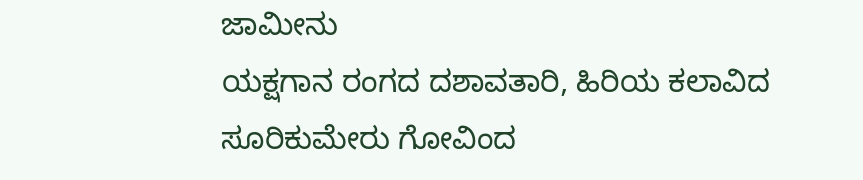ಜಾಮೀನು
ಯಕ್ಷಗಾನ ರಂಗದ ದಶಾವತಾರಿ, ಹಿರಿಯ ಕಲಾವಿದ ಸೂರಿಕುಮೇರು ಗೋವಿಂದ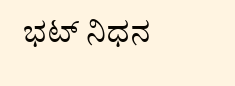ಭಟ್ ನಿಧನ